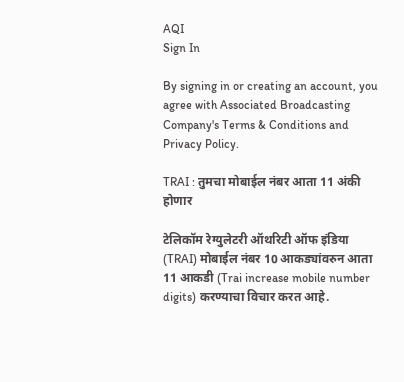AQI
Sign In

By signing in or creating an account, you agree with Associated Broadcasting Company's Terms & Conditions and Privacy Policy.

TRAI : तुमचा मोबाईल नंबर आता 11 अंकी होणार

टेलिकॉम रेग्युलेटरी ऑथरिटी ऑफ इंडिया (TRAI) मोबाईल नंबर 10 आकड्यांवरुन आता 11 आकडी (Trai increase mobile number digits) करण्याचा विचार करत आहे.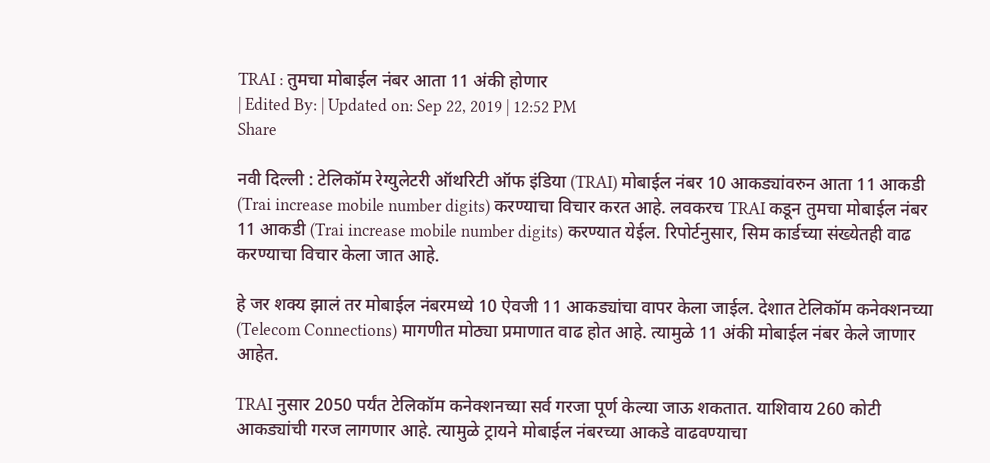TRAI : तुमचा मोबाईल नंबर आता 11 अंकी होणार
| Edited By: | Updated on: Sep 22, 2019 | 12:52 PM
Share

नवी दिल्ली : टेलिकॉम रेग्युलेटरी ऑथरिटी ऑफ इंडिया (TRAI) मोबाईल नंबर 10 आकड्यांवरुन आता 11 आकडी (Trai increase mobile number digits) करण्याचा विचार करत आहे. लवकरच TRAI कडून तुमचा मोबाईल नंबर 11 आकडी (Trai increase mobile number digits) करण्यात येईल. रिपोर्टनुसार, सिम कार्डच्या संख्येतही वाढ करण्याचा विचार केला जात आहे.

हे जर शक्य झालं तर मोबाईल नंबरमध्ये 10 ऐवजी 11 आकड्यांचा वापर केला जाईल. देशात टेलिकॉम कनेक्शनच्या (Telecom Connections) मागणीत मोठ्या प्रमाणात वाढ होत आहे. त्यामुळे 11 अंकी मोबाईल नंबर केले जाणार आहेत.

TRAI नुसार 2050 पर्यंत टेलिकॉम कनेक्शनच्या सर्व गरजा पूर्ण केल्या जाऊ शकतात. याशिवाय 260 कोटी आकड्यांची गरज लागणार आहे. त्यामुळे ट्रायने मोबाईल नंबरच्या आकडे वाढवण्याचा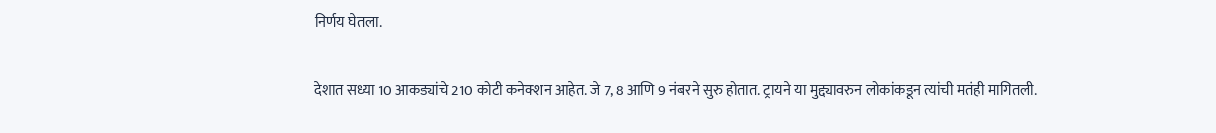निर्णय घेतला.

देशात सध्या 10 आकड्यांचे 210 कोटी कनेक्शन आहेत. जे 7, 8 आणि 9 नंबरने सुरु होतात. ट्रायने या मुद्द्यावरुन लोकांकडून त्यांची मतंही मागितली.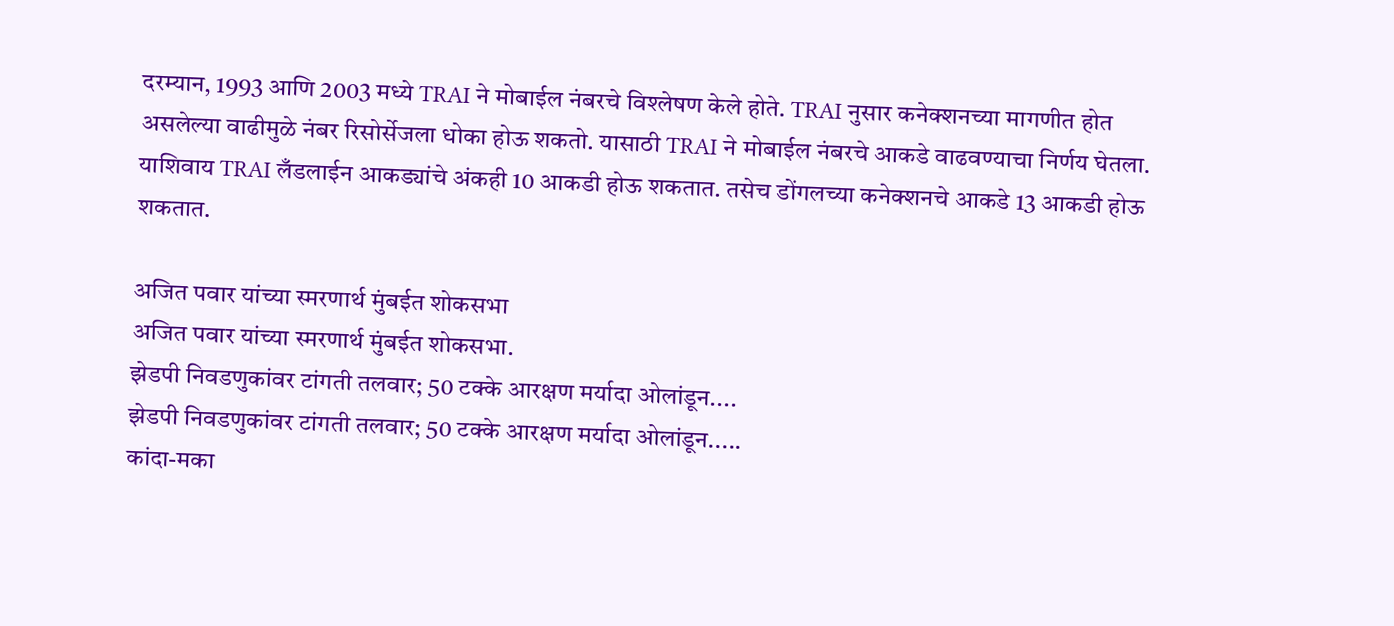दरम्यान, 1993 आणि 2003 मध्ये TRAI ने मोबाईल नंबरचे विश्लेषण केले होते. TRAI नुसार कनेक्शनच्या मागणीत होत असलेल्या वाढीमुळे नंबर रिसोर्सेजला धोका होऊ शकतो. यासाठी TRAI ने मोबाईल नंबरचे आकडे वाढवण्याचा निर्णय घेतला. याशिवाय TRAI लँडलाईन आकड्यांचे अंकही 10 आकडी होऊ शकतात. तसेच डोंगलच्या कनेक्शनचे आकडे 13 आकडी होऊ शकतात.

अजित पवार यांच्या स्मरणार्थ मुंबईत शोकसभा
अजित पवार यांच्या स्मरणार्थ मुंबईत शोकसभा.
झेडपी निवडणुकांवर टांगती तलवार; 50 टक्के आरक्षण मर्यादा ओलांडून....
झेडपी निवडणुकांवर टांगती तलवार; 50 टक्के आरक्षण मर्यादा ओलांडून.....
कांदा-मका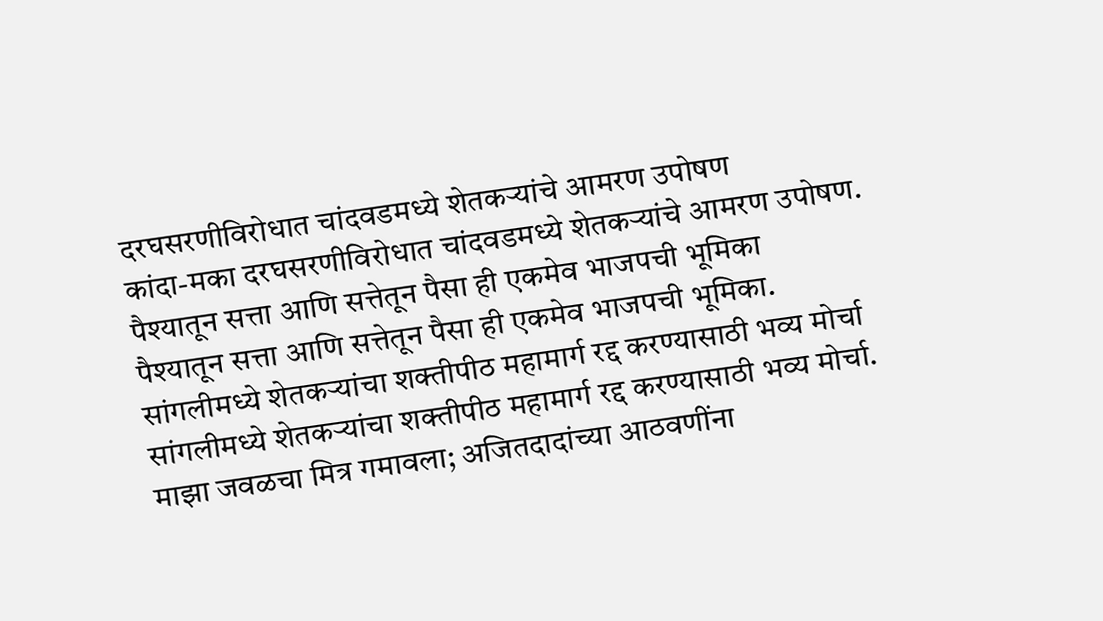दरघसरणीविरोधात चांदवडमध्ये शेतकऱ्यांचे आमरण उपोषण
कांदा-मका दरघसरणीविरोधात चांदवडमध्ये शेतकऱ्यांचे आमरण उपोषण.
पैश्यातून सत्ता आणि सत्तेतून पैसा ही एकमेव भाजपची भूमिका
पैश्यातून सत्ता आणि सत्तेतून पैसा ही एकमेव भाजपची भूमिका.
सांगलीमध्ये शेतकऱ्यांचा शक्तीपीठ महामार्ग रद्द करण्यासाठी भव्य मोर्चा
सांगलीमध्ये शेतकऱ्यांचा शक्तीपीठ महामार्ग रद्द करण्यासाठी भव्य मोर्चा.
माझा जवळचा मित्र गमावला; अजितदादांच्या आठवणींना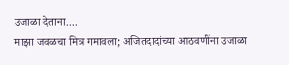उजाळा देताना....
माझा जवळचा मित्र गमावला; अजितदादांच्या आठवणींना उजाळा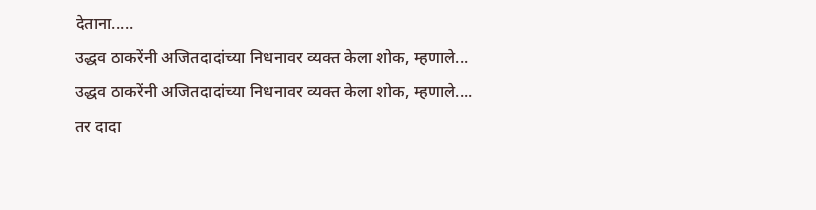देताना.....
उद्धव ठाकरेंनी अजितदादांच्या निधनावर व्यक्त केला शोक, म्हणाले...
उद्धव ठाकरेंनी अजितदादांच्या निधनावर व्यक्त केला शोक, म्हणाले....
तर दादा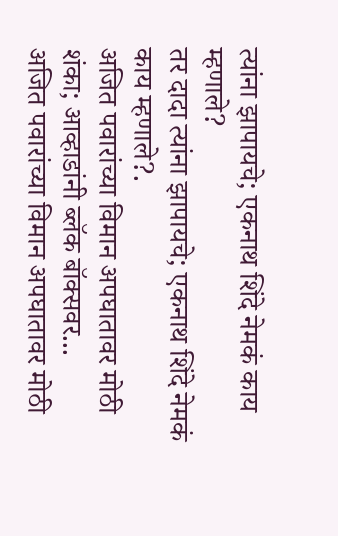त्यांना झापायचे; एकनाथ शिंदे नेमकं काय म्हणाले?
तर दादा त्यांना झापायचे; एकनाथ शिंदे नेमकं काय म्हणाले?.
अजित पवारांच्या विमान अपघातावर मोठी शंका; आव्हाडांनी ब्लॅक बॉक्सवर...
अजित पवारांच्या विमान अपघातावर मोठी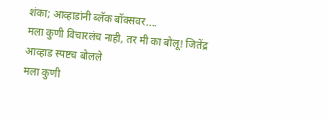शंका; आव्हाडांनी ब्लॅक बॉक्सवर....
मला कुणी विचारलंच नाही, तर मी का बोलू! जितेंद्र आव्हाड स्पष्टच बोलले
मला कुणी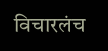विचारलंच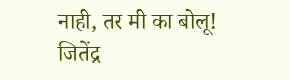नाही, तर मी का बोलू! जितेंद्र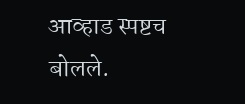आव्हाड स्पष्टच बोलले.